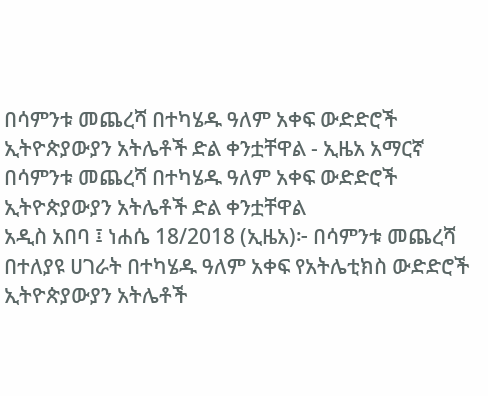በሳምንቱ መጨረሻ በተካሄዱ ዓለም አቀፍ ውድድሮች ኢትዮጵያውያን አትሌቶች ድል ቀንቷቸዋል - ኢዜአ አማርኛ
በሳምንቱ መጨረሻ በተካሄዱ ዓለም አቀፍ ውድድሮች ኢትዮጵያውያን አትሌቶች ድል ቀንቷቸዋል
አዲስ አበባ ፤ ነሐሴ 18/2018 (ኢዜአ)፦ በሳምንቱ መጨረሻ በተለያዩ ሀገራት በተካሄዱ ዓለም አቀፍ የአትሌቲክስ ውድድሮች ኢትዮጵያውያን አትሌቶች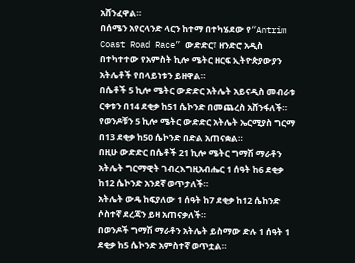አሸንፈዋል።
በሰሜን አየርላንድ ላርን ከተማ በተካሄደው የ“Antrim Coast Road Race” ውድድር፣ ዘንድሮ አዲስ በተካተተው የአምስት ኪሎ ሜትር ዘርፍ ኢትዮጵያውያን አትሌቶች የበላይነቱን ይዘዋል።
በሴቶች 5 ኪሎ ሜትር ውድድር አትሌት አይናዲስ መብራቱ ርቀቱን በ14 ደቂቃ ከ51 ሴኮንድ በመጨረስ አሸንፋለች።
የወንዶቹን 5 ኪሎ ሜትር ውድድር አትሌት ኤርሚያስ ግርማ በ13 ደቂቃ ከ50 ሴኮንድ በድል አጠናቋል።
በዚሁ ውድድር በሴቶች 21 ኪሎ ሜትር ግማሽ ማራቶን አትሌት ግርማዊት ገብረእግዚአብሔር 1 ሰዓት ከ6 ደቂቃ ከ12 ሴኮንድ አንደኛ ወጥታለች።
አትሌት ውዴ ከፍያለው 1 ሰዓት ከ7 ደቂቃ ከ12 ሴከንድ ሶስተኛ ደረጃን ይዛ አጠናቃለች።
በወንዶች ግማሽ ማራቶን አትሌት ይስማው ድሉ 1 ሰዓት 1 ደቂቃ ከ5 ሴኮንድ አምስተኛ ወጥቷል።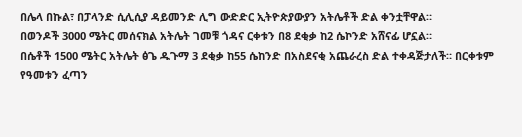በሌላ በኩል፣ በፓላንድ ሲሊሲያ ዳይመንድ ሊግ ውድድር ኢትዮጵያውያን አትሌቶች ድል ቀንቷቸዋል።
በወንዶች 3000 ሜትር መሰናክል አትሌት ገመቹ ጎዳና ርቀቱን በ8 ደቂቃ ከ2 ሴኮንድ አሸናፊ ሆኗል።
በሴቶች 1500 ሜትር አትሌት ፅጌ ዱጉማ 3 ደቂቃ ከ55 ሴከንድ በአስደናቂ አጨራረስ ድል ተቀዳጅታለች። በርቀቱም የዓመቱን ፈጣን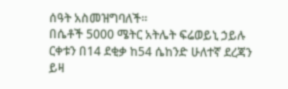ሰዓት አስመዝግባለች።
በሴቶች 5000 ሜትር አትሌት ፍሬወይኒ ኃይሉ ርቀቱን በ14 ደቂቃ ከ54 ሴከንድ ሁለተኛ ደረጃን ይዛ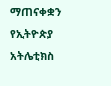ማጠናቀቋን የኢትዮጵያ አትሌቲክስ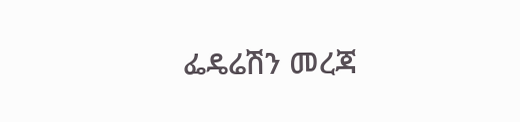ፌዴሬሽን መረጃ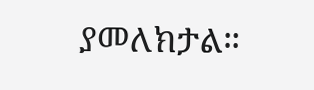ያመለክታል።